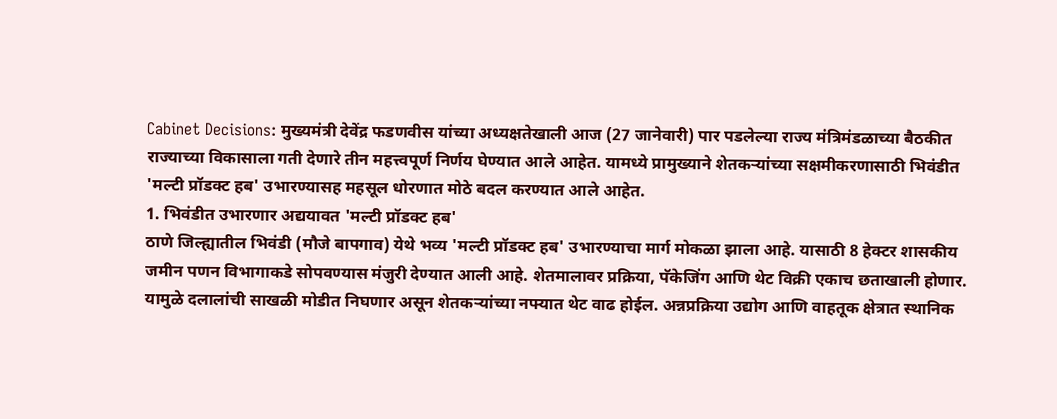Cabinet Decisions: मुख्यमंत्री देवेंद्र फडणवीस यांच्या अध्यक्षतेखाली आज (27 जानेवारी) पार पडलेल्या राज्य मंत्रिमंडळाच्या बैठकीत राज्याच्या विकासाला गती देणारे तीन महत्त्वपूर्ण निर्णय घेण्यात आले आहेत. यामध्ये प्रामुख्याने शेतकऱ्यांच्या सक्षमीकरणासाठी भिवंडीत 'मल्टी प्रॉडक्ट हब' उभारण्यासह महसूल धोरणात मोठे बदल करण्यात आले आहेत.
1. भिवंडीत उभारणार अद्ययावत 'मल्टी प्रॉडक्ट हब'
ठाणे जिल्ह्यातील भिवंडी (मौजे बापगाव) येथे भव्य 'मल्टी प्रॉडक्ट हब' उभारण्याचा मार्ग मोकळा झाला आहे. यासाठी 8 हेक्टर शासकीय जमीन पणन विभागाकडे सोपवण्यास मंजुरी देण्यात आली आहे. शेतमालावर प्रक्रिया, पॅकेजिंग आणि थेट विक्री एकाच छताखाली होणार. यामुळे दलालांची साखळी मोडीत निघणार असून शेतकऱ्यांच्या नफ्यात थेट वाढ होईल. अन्नप्रक्रिया उद्योग आणि वाहतूक क्षेत्रात स्थानिक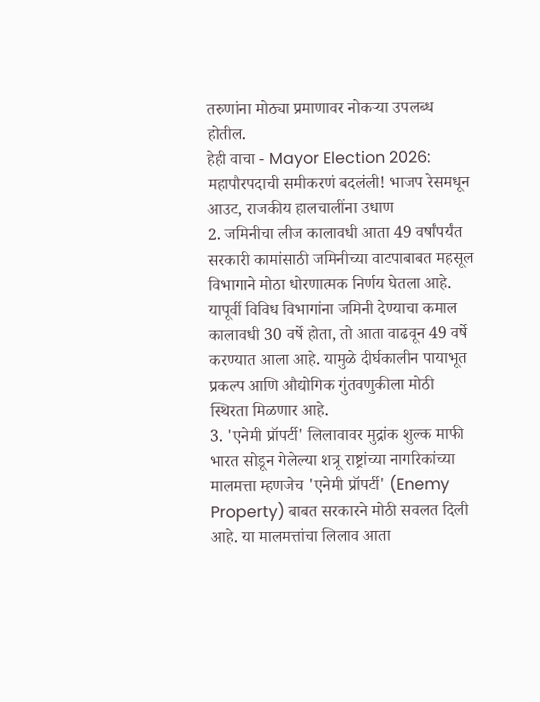तरुणांना मोठ्या प्रमाणावर नोकऱ्या उपलब्ध होतील.
हेही वाचा - Mayor Election 2026: महापौरपदाची समीकरणं बदलंली! भाजप रेसमधून आउट, राजकीय हालचालींना उधाण
2. जमिनीचा लीज कालावधी आता 49 वर्षांपर्यंत
सरकारी कामांसाठी जमिनीच्या वाटपाबाबत महसूल विभागाने मोठा धोरणात्मक निर्णय घेतला आहे. यापूर्वी विविध विभागांना जमिनी देण्याचा कमाल कालावधी 30 वर्षे होता, तो आता वाढवून 49 वर्षे करण्यात आला आहे. यामुळे दीर्घकालीन पायाभूत प्रकल्प आणि औद्योगिक गुंतवणुकीला मोठी स्थिरता मिळणार आहे.
3. 'एनेमी प्रॉपर्टी' लिलावावर मुद्रांक शुल्क माफी
भारत सोडून गेलेल्या शत्रू राष्ट्रांच्या नागरिकांच्या मालमत्ता म्हणजेच 'एनेमी प्रॉपर्टी' (Enemy Property) बाबत सरकारने मोठी सवलत दिली आहे. या मालमत्तांचा लिलाव आता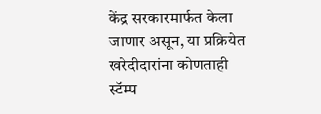केंद्र सरकारमार्फत केला जाणार असून, या प्रक्रियेत खरेदीदारांना कोणताही स्टॅम्प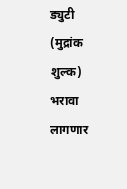ड्युटी (मुद्रांक शुल्क) भरावा लागणार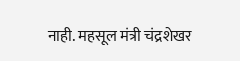नाही. महसूल मंत्री चंद्रशेखर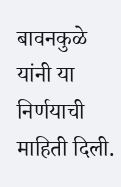बावनकुळे यांनी या निर्णयाची माहिती दिली.